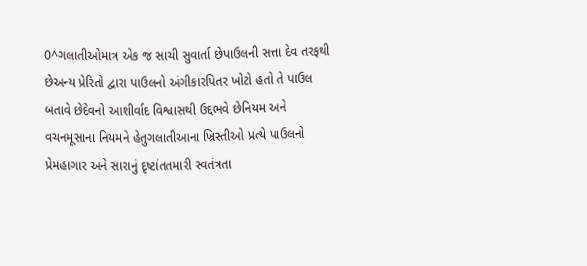0^ગલાતીઓમાત્ર એક જ સાચી સુવાર્તા છેપાઉલની સત્તા દેવ તરફથી છેઅન્ય પ્રેરિતો દ્વારા પાઉલનો અંગીકારપિતર ખોટો હતો તે પાઉલ બતાવે છેદેવનો આશીર્વાદ વિશ્વાસથી ઉદ્દભવે છેનિયમ અને વચનમૂસાના નિયમને હેતુગલાતીઆના ખ્રિસ્તીઓ પ્રત્યે પાઉલનો પ્રેમહાગાર અને સારાનું દૃષ્ટાંતતમારી સ્વતંત્રતા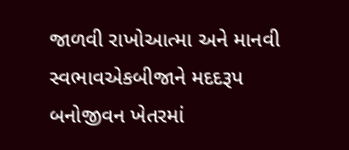જાળવી રાખોઆત્મા અને માનવી સ્વભાવએકબીજાને મદદરૂપ બનોજીવન ખેતરમાં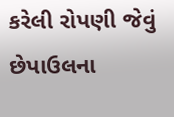કરેલી રોપણી જેવું છેપાઉલના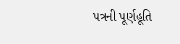પત્રની પૂર્ણહૂતિ